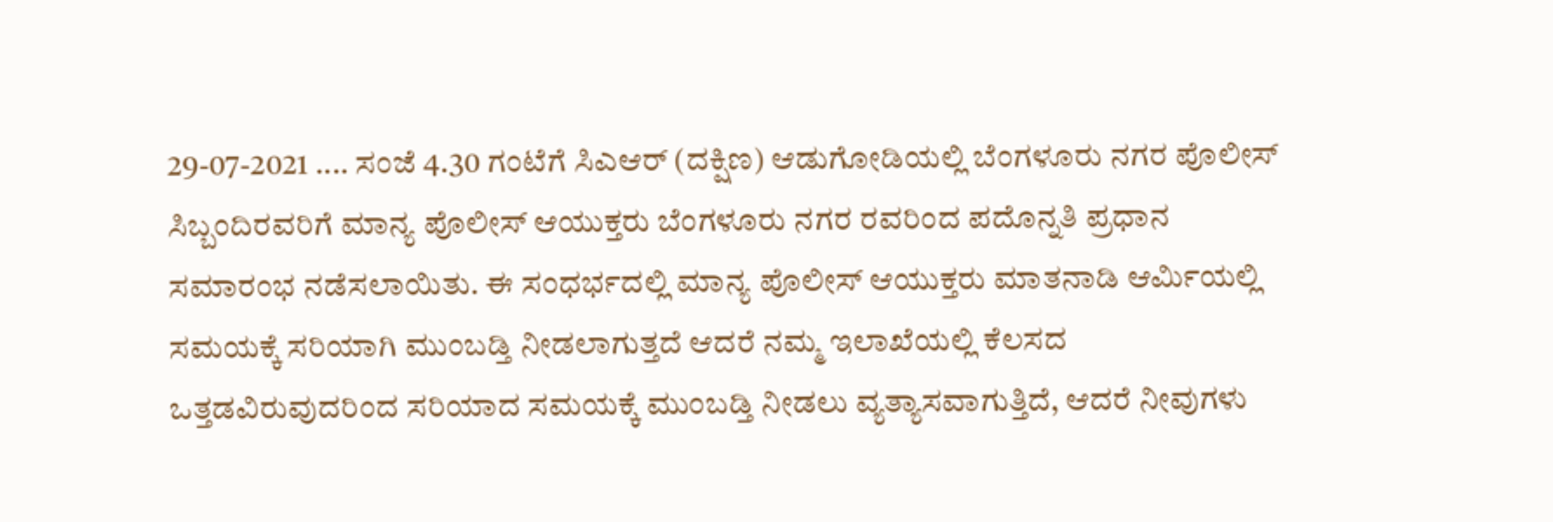29-07-2021 .... ಸಂಜೆ 4.30 ಗಂಟೆಗೆ ಸಿಎಆರ್ (ದಕ್ಷಿಣ) ಆಡುಗೋಡಿಯಲ್ಲಿ ಬೆಂಗಳೂರು ನಗರ ಪೊಲೀಸ್ ಸಿಬ್ಬಂದಿರವರಿಗೆ ಮಾನ್ಯ ಪೊಲೀಸ್ ಆಯುಕ್ತರು ಬೆಂಗಳೂರು ನಗರ ರವರಿಂದ ಪದೊನ್ನತಿ ಪ್ರಧಾನ ಸಮಾರಂಭ ನಡೆಸಲಾಯಿತು. ಈ ಸಂಧರ್ಭದಲ್ಲಿ ಮಾನ್ಯ ಪೊಲೀಸ್ ಆಯುಕ್ತರು ಮಾತನಾಡಿ ಆರ್ಮಿಯಲ್ಲಿ ಸಮಯಕ್ಕೆ ಸರಿಯಾಗಿ ಮುಂಬಡ್ತಿ ನೀಡಲಾಗುತ್ತದೆ ಆದರೆ ನಮ್ಮ ಇಲಾಖೆಯಲ್ಲಿ ಕೆಲಸದ ಒತ್ತಡವಿರುವುದರಿಂದ ಸರಿಯಾದ ಸಮಯಕ್ಕೆ ಮುಂಬಡ್ತಿ ನೀಡಲು ವ್ಯತ್ಯಾಸವಾಗುತ್ತಿದೆ, ಆದರೆ ನೀವುಗಳು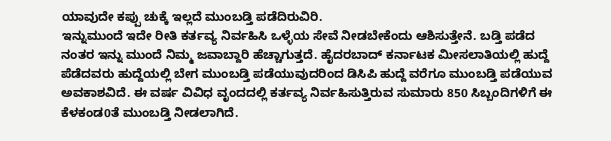ಯಾವುದೇ ಕಪ್ಪು ಚುಕ್ಕೆ ಇಲ್ಲದೆ ಮುಂಬಡ್ತಿ ಪಡೆದಿರುವಿರಿ.
ಇನ್ನುಮುಂದೆ ಇದೇ ರೀತಿ ಕರ್ತವ್ಯ ನಿರ್ವಹಿಸಿ ಒಳ್ಳೆಯ ಸೇವೆ ನೀಡಬೇಕೆಂದು ಆಶಿಸುತ್ತೇನೆ. ಬಡ್ತಿ ಪಡೆದ ನಂತರ ಇನ್ನು ಮುಂದೆ ನಿಮ್ಮ ಜವಾಬ್ದಾರಿ ಹೆಚ್ಚಾಗುತ್ತದೆ. ಹೈದರಬಾದ್ ಕರ್ನಾಟಕ ಮೀಸಲಾತಿಯಲ್ಲಿ ಹುದ್ದೆ ಪೆಡೆದವರು ಹುದ್ದೆಯಲ್ಲಿ ಬೇಗ ಮುಂಬಡ್ತಿ ಪಡೆಯುವುದರಿಂದ ಡಿಸಿಪಿ ಹುದ್ದೆ ವರೆಗೂ ಮುಂಬಡ್ತಿ ಪಡೆಯುವ ಅವಕಾಶವಿದೆ. ಈ ವರ್ಷ ವಿವಿಧ ವೃಂದದಲ್ಲಿ ಕರ್ತವ್ಯ ನಿರ್ವಹಿಸುತ್ತಿರುವ ಸುಮಾರು 850 ಸಿಬ್ಬಂದಿಗಳಿಗೆ ಈ ಕೆಳಕಂಡ0ತೆ ಮುಂಬಡ್ತಿ ನೀಡಲಾಗಿದೆ.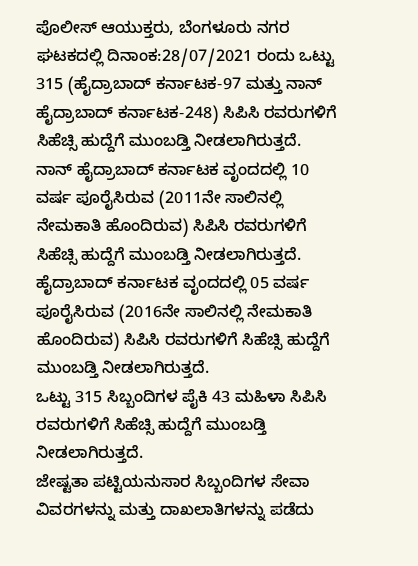ಪೊಲೀಸ್ ಆಯುಕ್ತರು, ಬೆಂಗಳೂರು ನಗರ ಘಟಕದಲ್ಲಿ ದಿನಾಂಕ:28/07/2021 ರಂದು ಒಟ್ಟು 315 (ಹೈದ್ರಾಬಾದ್ ಕರ್ನಾಟಕ-97 ಮತ್ತು ನಾನ್ ಹೈದ್ರಾಬಾದ್ ಕರ್ನಾಟಕ-248) ಸಿಪಿಸಿ ರವರುಗಳಿಗೆ ಸಿಹೆಚ್ಸಿ ಹುದ್ದೆಗೆ ಮುಂಬಡ್ತಿ ನೀಡಲಾಗಿರುತ್ತದೆ.
ನಾನ್ ಹೈದ್ರಾಬಾದ್ ಕರ್ನಾಟಕ ವೃಂದದಲ್ಲಿ 10 ವರ್ಷ ಪೂರೈಸಿರುವ (2011ನೇ ಸಾಲಿನಲ್ಲಿ ನೇಮಕಾತಿ ಹೊಂದಿರುವ) ಸಿಪಿಸಿ ರವರುಗಳಿಗೆ ಸಿಹೆಚ್ಸಿ ಹುದ್ದೆಗೆ ಮುಂಬಡ್ತಿ ನೀಡಲಾಗಿರುತ್ತದೆ.
ಹೈದ್ರಾಬಾದ್ ಕರ್ನಾಟಕ ವೃಂದದಲ್ಲಿ 05 ವರ್ಷ ಪೂರೈಸಿರುವ (2016ನೇ ಸಾಲಿನಲ್ಲಿ ನೇಮಕಾತಿ ಹೊಂದಿರುವ) ಸಿಪಿಸಿ ರವರುಗಳಿಗೆ ಸಿಹೆಚ್ಸಿ ಹುದ್ದೆಗೆ ಮುಂಬಡ್ತಿ ನೀಡಲಾಗಿರುತ್ತದೆ.
ಒಟ್ಟು 315 ಸಿಬ್ಬಂದಿಗಳ ಪೈಕಿ 43 ಮಹಿಳಾ ಸಿಪಿಸಿ ರವರುಗಳಿಗೆ ಸಿಹೆಚ್ಸಿ ಹುದ್ದೆಗೆ ಮುಂಬಡ್ತಿ ನೀಡಲಾಗಿರುತ್ತದೆ.
ಜೇಷ್ಟತಾ ಪಟ್ಟಿಯನುಸಾರ ಸಿಬ್ಬಂದಿಗಳ ಸೇವಾ ವಿವರಗಳನ್ನು ಮತ್ತು ದಾಖಲಾತಿಗಳನ್ನು ಪಡೆದು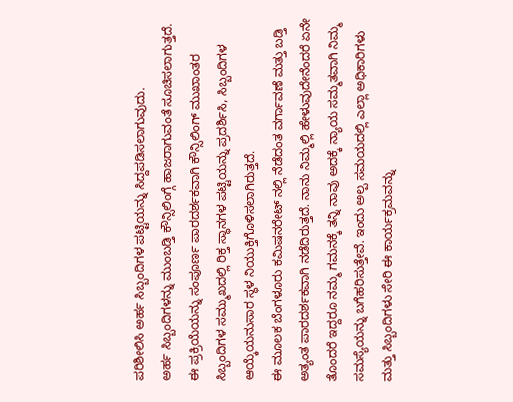ಪರಿಶೀಲಿಸಿ ಅರ್ಹ ಸಿಬ್ಬಂದಿಗಳ ಪಟ್ಟಿಯನ್ನು ಸಿದ್ದಪಡಿಸಲಾಗುವುದು.
ಅರ್ಹ ಸಿಬ್ಬಂದಿಗಳನ್ನು ಮುಂಬಡ್ತಿ ಕೌನ್ಸಿಲಿಂಗ್ಗೆ ಹಾಜರಾಗುವಂತೆ ಸೂಚಿಸಲಾಗುತ್ತದೆ.
ಈ ಪ್ರಕ್ರಿಯೆಯನ್ನು ಸಂಪೂರ್ಣ ಪಾರದರ್ಶಕವಾಗಿ ಕೌನ್ಸಿಲಿಂಗ್ ಮುಖಾಂತರ ಸಿಬ್ಬಂದಿಗಳ ಸಮ್ಮುಖದಲ್ಲಿ ರಿಕ್ತ ಸ್ಥಾನಗಳ ಪಟ್ಟಿಯನ್ನು ಪ್ರದರ್ಶಿಸಿ, ಸಿಬ್ಬಂದಿಗಳ ಆಯ್ಕೆಯನುಸಾರ ಸ್ಥಳ ನಿಯುಕ್ತಿಗೊಳಿಸಲಾಗಿರುತ್ತದೆ.
ಈ ಮೂಲಕ ಬೆಂಗಳೂರು ಕಮಿಷನರೇಟ್ ನಲ್ಲಿ ನೆಡೆದಂತ ವರ್ಗಾವಣೆ ಮತ್ತು ಬಡ್ತಿ ಅತ್ಯಂತ ಪಾರದರ್ಶಕವಾಗಿ ನಡೆದಿರುತ್ತದೆ. ನಾನು ನಿಮ್ಮಲ್ಲಿ ಹೇಳುವುದೇನೆಂದರೆ ಏನೇ ತೊಂದರೆ ಇದ್ದರೂ ನಮ್ಮ ಗಮನಕ್ಕೆ ತನ್ನಿ ನಾವು ಅದಕ್ಕೆ ನ್ಯಾಯ ಸಮ್ಮತವಾಗಿ ನಿಮ್ಮ ಸಮಸ್ಯೆಯನ್ನು ಬಗೆಹರಿಸುತ್ತೇವೆ. ಇಂದು ಅಲ್ಪ ಸಮಯದಲ್ಲಿ ಎಲ್ಲಾ ಅಧಿಕಾರಿಗಳು ಮತ್ತು ಸಿಬ್ಬಂದಿಗಳು ಸೇರಿ ಈ ಕಾರ್ಯಕ್ರಮವನ್ನು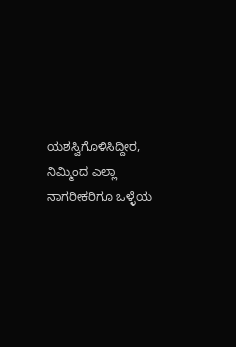ಯಶಸ್ವಿಗೊಳಿಸಿದ್ದೀರ, ನಿಮ್ಮಿಂದ ಎಲ್ಲಾ ನಾಗರೀಕರಿಗೂ ಒಳ್ಳೆಯ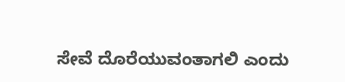ಸೇವೆ ದೊರೆಯುವಂತಾಗಲಿ ಎಂದು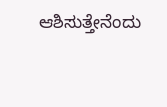ಆಶಿಸುತ್ತೇನೆಂದು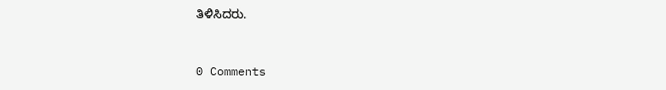ತಿಳಿಸಿದರು.



0 Comments